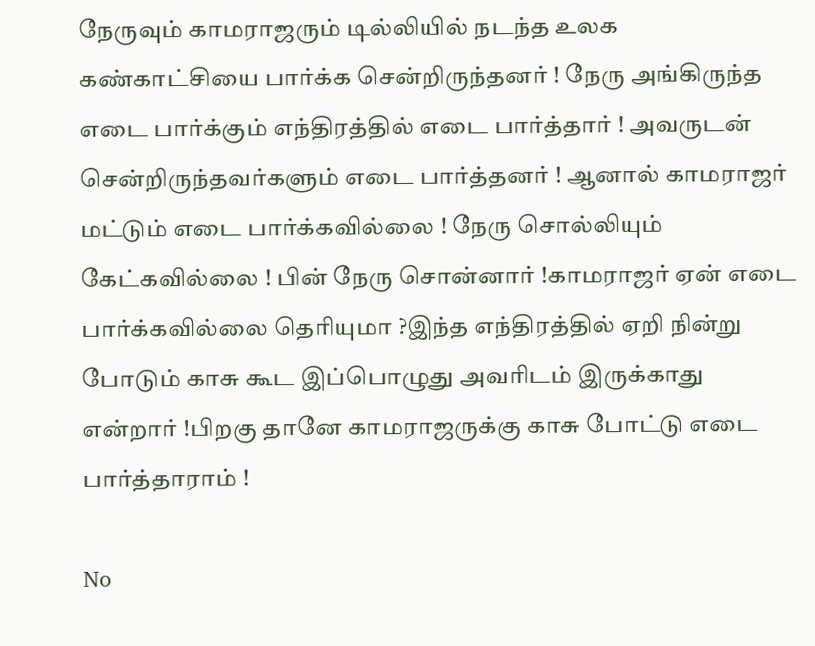நேருவும் காமராஜரும் டில்லியில் நடந்த உலக கண்காட்சியை பார்க்க சென்றிருந்தனர் ! நேரு அங்கிருந்த எடை பார்க்கும் எந்திரத்தில் எடை பார்த்தார் ! அவருடன் சென்றிருந்தவர்களும் எடை பார்த்தனர் ! ஆனால் காமராஜர் மட்டும் எடை பார்க்கவில்லை ! நேரு சொல்லியும் கேட்கவில்லை ! பின் நேரு சொன்னார் !காமராஜர் ஏன் எடை பார்க்கவில்லை தெரியுமா ?இந்த எந்திரத்தில் ஏறி நின்று போடும் காசு கூட இப்பொழுது அவரிடம் இருக்காது என்றார் !பிறகு தானே காமராஜருக்கு காசு போட்டு எடை பார்த்தாராம் !

No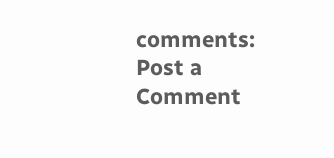comments:
Post a Comment